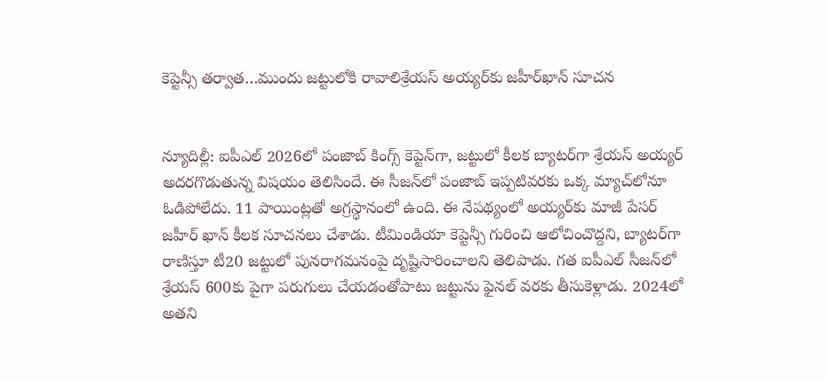కెప్టెన్సీ తర్వాత…ముందు జట్టులోకి రావాలిశ్రేయస్ అయ్యర్‌కు జహీర్‌ఖాన్ సూచన


న్యూదిల్లీ: ఐపీఎల్ 2026లో పంజాబ్ కింగ్స్ కెప్టెన్‌గా, జట్టులో కీలక బ్యాటర్‌గా శ్రేయస్ అయ్యర్ అదరగొడుతున్న విషయం తెలిసిందే. ఈ సీజన్‌లో పంజాబ్ ఇప్పటివరకు ఒక్క మ్యాచ్‌లోనూ ఓడిపోలేదు. 11 పాయింట్లతో అగ్రస్థానంలో ఉంది. ఈ నేపథ్యంలో అయ్యర్‌కు మాజీ పేసర్ జహీర్ ఖాన్ కీలక సూచనలు చేశాడు. టీమిండియా కెప్టెన్సీ గురించి ఆలోచించొద్దని, బ్యాటర్‌గా రాణిస్తూ టీ20 జట్టులో పునరాగమనంపై దృష్టిసారించాలని తెలిపాడు. గత ఐపీఎల్ సీజన్‌లో శ్రేయస్ 600కు పైగా పరుగులు చేయడంతోపాటు జట్టును ఫైనల్ వరకు తీసుకెళ్లాడు. 2024లో అతని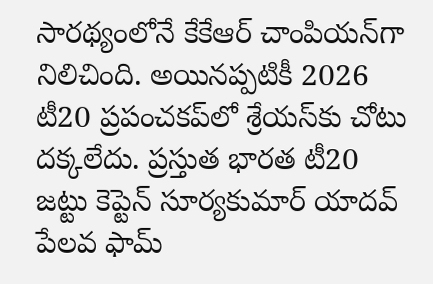సారథ్యంలోనే కేకేఆర్ చాంపియన్‌గా నిలిచింది. అయినప్పటికీ 2026 టీ20 ప్రపంచకప్‌లో శ్రేయస్‌కు చోటు దక్కలేదు. ప్రస్తుత భారత టీ20 జట్టు కెప్టెన్ సూర్యకుమార్ యాదవ్ పేలవ ఫామ్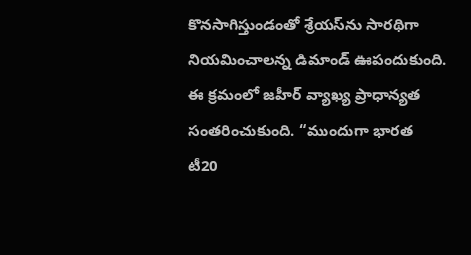కొనసాగిస్తుండంతో శ్రేయస్‌ను సారథిగా నియమించాలన్న డిమాండ్ ఊపందుకుంది. ఈ క్రమంలో జహీర్ వ్యాఖ్య ప్రాధాన్యత సంతరించుకుంది. “ముందుగా భారత టీ20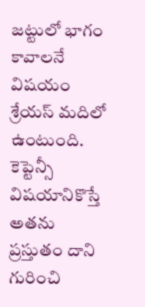జట్టులో భాగం కావాలనే విషయం శ్రేయస్ మదిలో ఉంటుంది. కెప్టెన్సీ విషయానికొస్తే అతను ప్రస్తుతం దాని గురించి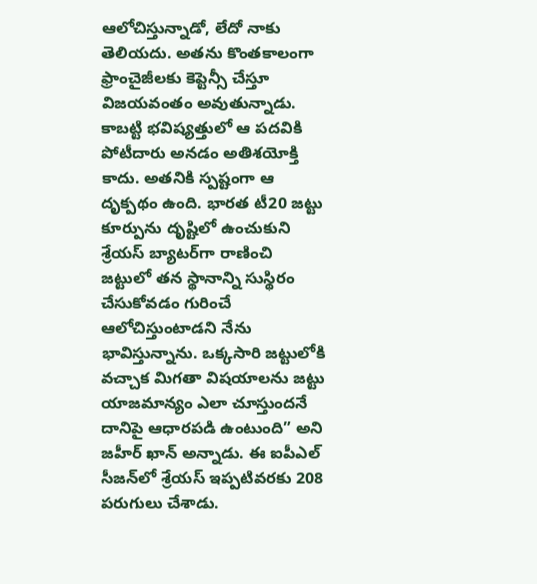ఆలోచిస్తున్నాడో, లేదో నాకు తెలియదు. అతను కొంతకాలంగా ఫ్రాంచైజీలకు కెప్టెన్సీ చేస్తూ విజయవంతం అవుతున్నాడు. కాబట్టి భవిష్యత్తులో ఆ పదవికి పోటీదారు అనడం అతిశయోక్తి కాదు. అతనికి స్పష్టంగా ఆ దృక్పథం ఉంది. భారత టీ20 జట్టు కూర్పును దృష్టిలో ఉంచుకుని శ్రేయస్ బ్యాటర్‌గా రాణించి జట్టులో తన స్థానాన్ని సుస్థిరం చేసుకోవడం గురించే ఆలోచిస్తుంటాడని నేను భావిస్తున్నాను. ఒక్కసారి జట్టులోకి వచ్చాక మిగతా విషయాలను జట్టు యాజమాన్యం ఎలా చూస్తుందనే దానిపై ఆధారపడి ఉంటుంది” అని జహీర్ ఖాన్ అన్నాడు. ఈ ఐపీఎల్ సీజన్‌లో శ్రేయస్ ఇప్పటివరకు 208 పరుగులు చేశాడు.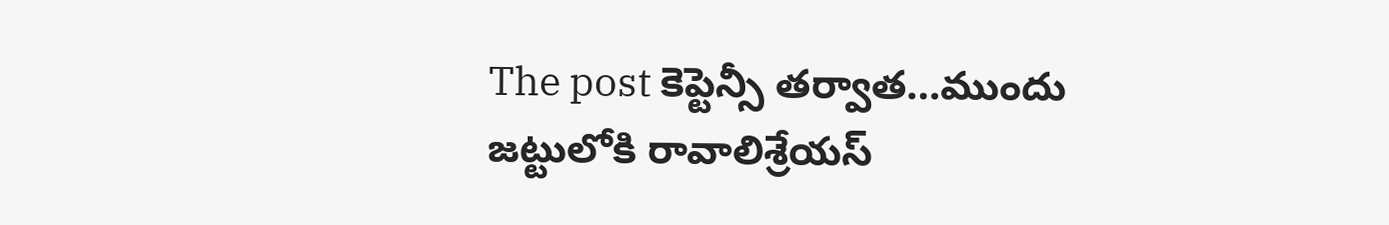The post కెప్టెన్సీ తర్వాత…ముందు జట్టులోకి రావాలిశ్రేయస్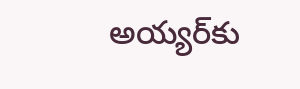అయ్యర్‌కు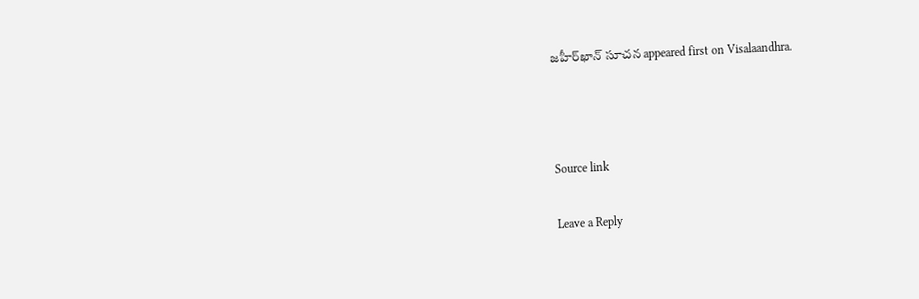జహీర్‌ఖాన్ సూచన appeared first on Visalaandhra.



Source link

Leave a Reply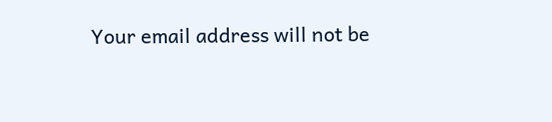Your email address will not be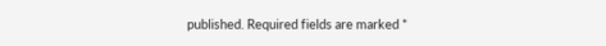published. Required fields are marked *